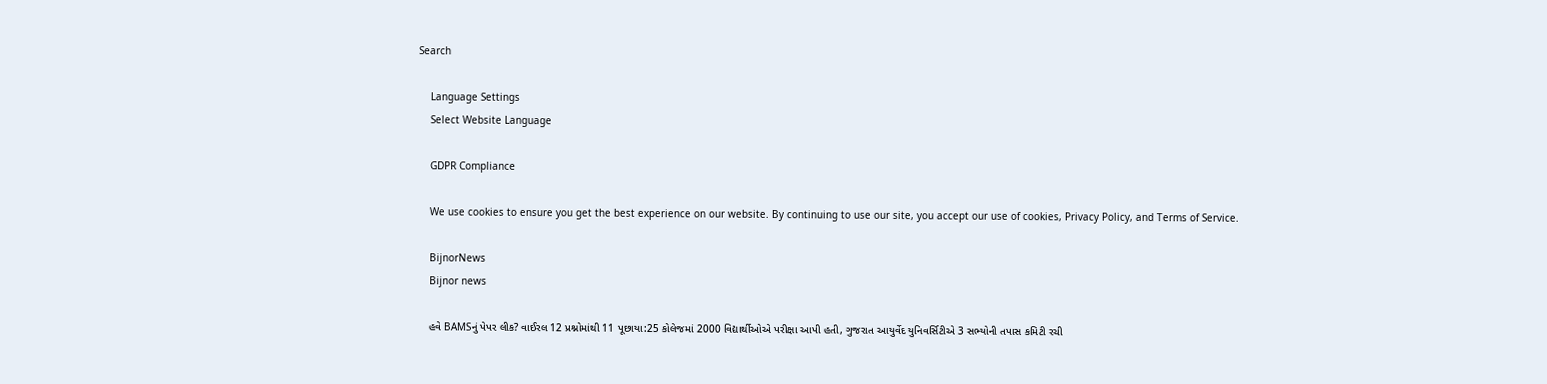Search

    Language Settings
    Select Website Language

    GDPR Compliance

    We use cookies to ensure you get the best experience on our website. By continuing to use our site, you accept our use of cookies, Privacy Policy, and Terms of Service.

    BijnorNews
    Bijnor news

    હવે BAMSનું પેપર લીક? વાઈરલ 12 પ્રશ્નોમાંથી 11 પૂછાયા:25 કોલેજમાં 2000 વિદ્યાર્થીઓએ પરીક્ષા આપી હતી, ગુજરાત આયુર્વેદ યુનિવર્સિટીએ 3 સભ્યોની તપાસ કમિટી રચી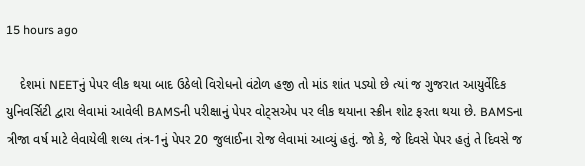15 hours ago

    દેશમાં NEETનું પેપર લીક થયા બાદ ઉઠેલો વિરોધનો વંટોળ હજી તો માંડ શાંત પડ્યો છે ત્યાં જ ગુજરાત આયુર્વેદિક યુનિવર્સિટી દ્વારા લેવામાં આવેલી BAMSની પરીક્ષાનું પેપર વોટ્સએપ પર લીક થયાના સ્ક્રીન શોટ ફરતા થયા છે. BAMSના ત્રીજા વર્ષ માટે લેવાયેલી શલ્ય તંત્ર-1નું પેપર 20 જુલાઈના રોજ લેવામાં આવ્યું હતું. જો કે, જે દિવસે પેપર હતું તે દિવસે જ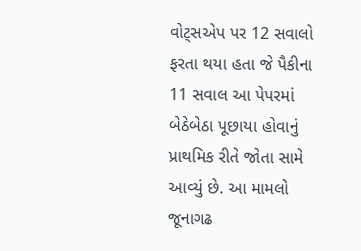વોટ્સએપ પર 12 સવાલો ફરતા થયા હતા જે પૈકીના 11 સવાલ આ પેપરમાં બેઠેબેઠા પૂછાયા હોવાનું પ્રાથમિક રીતે જોતા સામે આવ્યું છે. આ મામલો જૂનાગઢ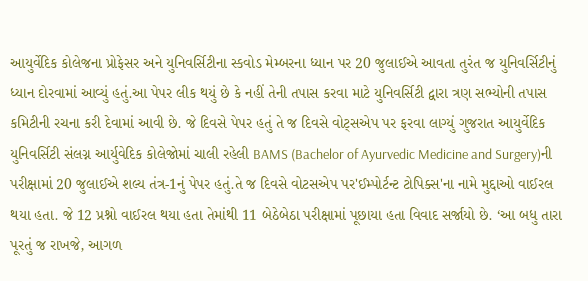આયુર્વેદિક કોલેજના પ્રોફેસર અને યુનિવર્સિટીના સ્કવોડ મેમ્બરના ધ્યાન પર 20 જુલાઈએ આવતા તુરંત જ યુનિવર્સિટીનું ધ્યાન દોરવામાં આવ્યું હતું.આ પેપર લીક થયું છે કે નહીં તેની તપાસ કરવા માટે યુનિવર્સિટી દ્વારા ત્રણ સભ્યોની તપાસ કમિટીની રચના કરી દેવામાં આવી છે. જે દિવસે પેપર હતું તે જ દિવસે વોટ્સએપ પર ફરવા લાગ્યું ગુજરાત આયુર્વેદિક યુનિવર્સિટી સંલગ્ન આર્યુવેદિક કોલેજોમાં ચાલી રહેલી BAMS (Bachelor of Ayurvedic Medicine and Surgery)ની પરીક્ષામાં 20 જુલાઈએ શલ્ય તંત્ર-1નું પેપર હતું.તે જ દિવસે વોટસએપ પર'ઈમ્પોર્ટન્ટ ટોપિક્સ'ના નામે મુદ્દાઓ વાઈરલ થયા હતા. જે 12 પ્રશ્નો વાઈરલ થયા હતા તેમાંથી 11 બેઠેબેઠા પરીક્ષામાં પૂછાયા હતા વિવાદ સર્જાયો છે. ‘આ બધુ તારા પૂરતું જ રાખજે, આગળ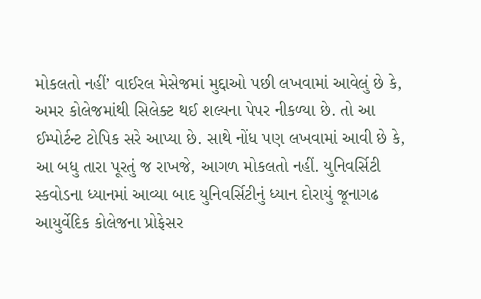મોકલતો નહીં’ વાઈરલ મેસેજમાં મુદ્દાઓ પછી લખવામાં આવેલું છે કે, અમર કોલેજમાંથી સિલેક્ટ થઈ શલ્યના પેપર નીકળ્યા છે. તો આ ઈમ્પોર્ટન્ટ ટોપિક સરે આપ્યા છે. સાથે નોંધ પણ લખવામાં આવી છે કે, આ બધુ તારા પૂરતું જ રાખજે, આગળ મોકલતો નહીં. યુનિવર્સિટી સ્કવોડના ધ્યાનમાં આવ્યા બાદ યુનિવર્સિટીનું ધ્યાન દોરાયું જૂનાગઢ આયુર્વેદિક કોલેજના પ્રોફેસર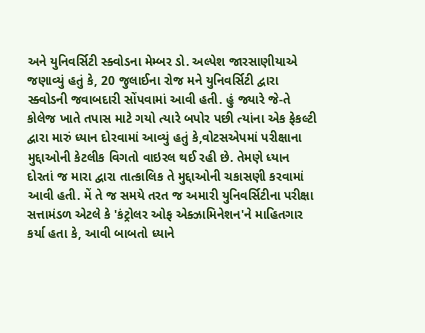અને યુનિવર્સિટી સ્ક્વોડના મેમ્બર ડો. અલ્પેશ જારસાણીયાએ જણાવ્યું હતું કે, 20 જુલાઈના રોજ મને યુનિવર્સિટી દ્વારા સ્ક્વોડની જવાબદારી સોંપવામાં આવી હતી. હું જ્યારે જે-તે કોલેજ ખાતે તપાસ માટે ગયો ત્યારે બપોર પછી ત્યાંના એક ફેકલ્ટી દ્વારા મારું ધ્યાન દોરવામાં આવ્યું હતું કે,વોટસએપમાં પરીક્ષાના મુદ્દાઓની કેટલીક વિગતો વાઇરલ થઈ રહી છે. તેમણે ધ્યાન દોરતાં જ મારા દ્વારા તાત્કાલિક તે મુદ્દાઓની ચકાસણી કરવામાં આવી હતી. મેં તે જ સમયે તરત જ અમારી યુનિવર્સિટીના પરીક્ષા સત્તામંડળ એટલે કે 'કંટ્રોલર ઓફ એક્ઝામિનેશન'ને માહિતગાર કર્યા હતા કે, આવી બાબતો ધ્યાને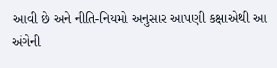આવી છે અને નીતિ-નિયમો અનુસાર આપણી કક્ષાએથી આ અંગેની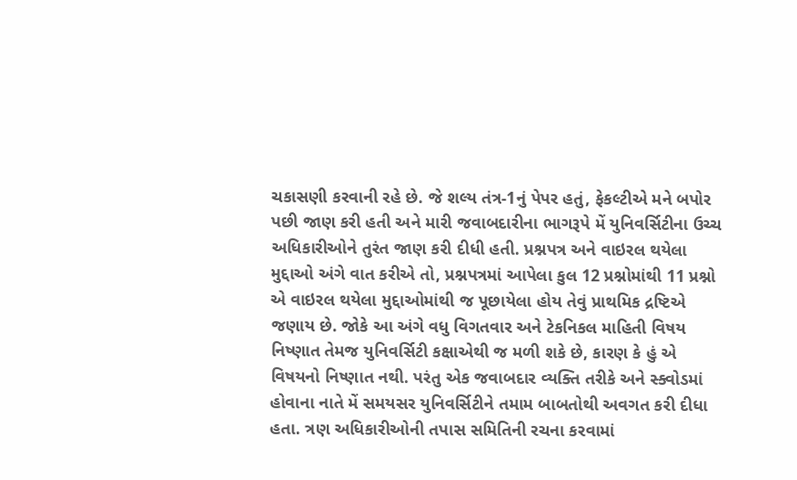ચકાસણી કરવાની રહે છે. જે શલ્ય તંત્ર-1નું પેપર હતું, ફેકલ્ટીએ મને બપોર પછી જાણ કરી હતી અને મારી જવાબદારીના ભાગરૂપે મેં યુનિવર્સિટીના ઉચ્ચ અધિકારીઓને તુરંત જાણ કરી દીધી હતી. પ્રશ્નપત્ર અને વાઇરલ થયેલા મુદ્દાઓ અંગે વાત કરીએ તો, પ્રશ્નપત્રમાં આપેલા કુલ 12 પ્રશ્નોમાંથી 11 પ્રશ્નો એ વાઇરલ થયેલા મુદ્દાઓમાંથી જ પૂછાયેલા હોય તેવું પ્રાથમિક દ્રષ્ટિએ જણાય છે. જોકે આ અંગે વધુ વિગતવાર અને ટેકનિકલ માહિતી વિષય નિષ્ણાત તેમજ યુનિવર્સિટી કક્ષાએથી જ મળી શકે છે, કારણ કે હું એ વિષયનો નિષ્ણાત નથી. પરંતુ એક જવાબદાર વ્યક્તિ તરીકે અને સ્ક્વોડમાં હોવાના નાતે મેં સમયસર યુનિવર્સિટીને તમામ બાબતોથી અવગત કરી દીધા હતા. ત્રણ અધિકારીઓની તપાસ સમિતિની રચના કરવામાં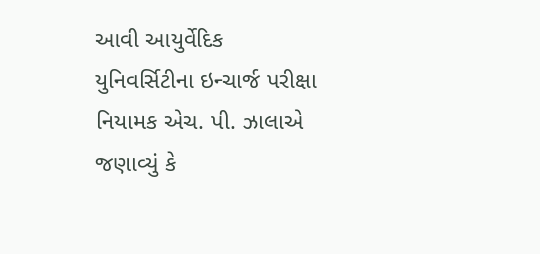આવી આયુર્વેદિક યુનિવર્સિટીના ઇન્ચાર્જ પરીક્ષા નિયામક એચ. પી. ઝાલાએ જણાવ્યું કે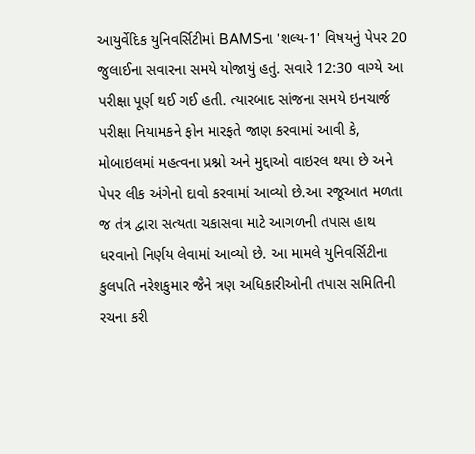આયુર્વેદિક યુનિવર્સિટીમાં BAMSના 'શલ્ય-1' વિષયનું પેપર 20 જુલાઈના સવારના સમયે યોજાયું હતું. સવારે 12:30 વાગ્યે આ પરીક્ષા પૂર્ણ થઈ ગઈ હતી. ત્યારબાદ સાંજના સમયે ઇનચાર્જ પરીક્ષા નિયામકને ફોન મારફતે જાણ કરવામાં આવી કે, મોબાઇલમાં મહત્વના પ્રશ્નો અને મુદ્દાઓ વાઇરલ થયા છે અને પેપર લીક અંગેનો દાવો કરવામાં આવ્યો છે.આ રજૂઆત મળતા જ તંત્ર દ્વારા સત્યતા ચકાસવા માટે આગળની તપાસ હાથ ધરવાનો નિર્ણય લેવામાં આવ્યો છે. આ મામલે યુનિવર્સિટીના કુલપતિ નરેશકુમાર જૈને ત્રણ અધિકારીઓની તપાસ સમિતિની રચના કરી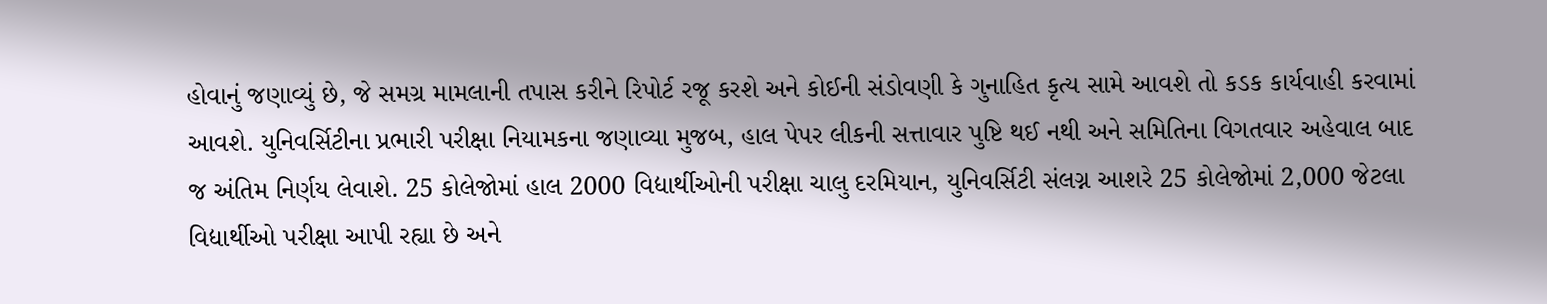હોવાનું જણાવ્યું છે, જે સમગ્ર મામલાની તપાસ કરીને રિપોર્ટ રજૂ કરશે અને કોઈની સંડોવણી કે ગુનાહિત કૃત્ય સામે આવશે તો કડક કાર્યવાહી કરવામાં આવશે. યુનિવર્સિટીના પ્રભારી પરીક્ષા નિયામકના જણાવ્યા મુજબ, હાલ પેપર લીકની સત્તાવાર પુષ્ટિ થઈ નથી અને સમિતિના વિગતવાર અહેવાલ બાદ જ અંતિમ નિર્ણય લેવાશે. 25 કોલેજોમાં હાલ 2000 વિદ્યાર્થીઓની પરીક્ષા ચાલુ દરમિયાન, યુનિવર્સિટી સંલગ્ન આશરે 25 કોલેજોમાં 2,000 જેટલા વિદ્યાર્થીઓ પરીક્ષા આપી રહ્યા છે અને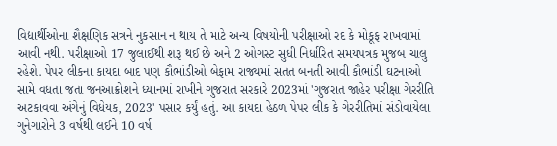વિદ્યાર્થીઓના શૈક્ષણિક સત્રને નુકસાન ન થાય તે માટે અન્ય વિષયોની પરીક્ષાઓ રદ કે મોકૂફ રાખવામાં આવી નથી. પરીક્ષાઓ 17 જુલાઈથી શરૂ થઈ છે અને 2 ઓગસ્ટ સુધી નિર્ધારિત સમયપત્રક મુજબ ચાલુ રહેશે. પેપર લીકના કાયદા બાદ પણ કૌભાંડીઓ બેફામ રાજ્યમાં સતત બનતી આવી કૌભાંડી ઘટનાઓ સામે વધતા જતા જનઆક્રોશને ધ્યાનમાં રાખીને ગુજરાત સરકારે 2023માં 'ગુજરાત જાહેર પરીક્ષા ગેરરીતિ અટકાવવા અંગેનું વિધેયક, 2023' પસાર કર્યું હતું. આ કાયદા હેઠળ પેપર લીક કે ગેરરીતિમાં સંડોવાયેલા ગુનેગારોને 3 વર્ષથી લઈને 10 વર્ષ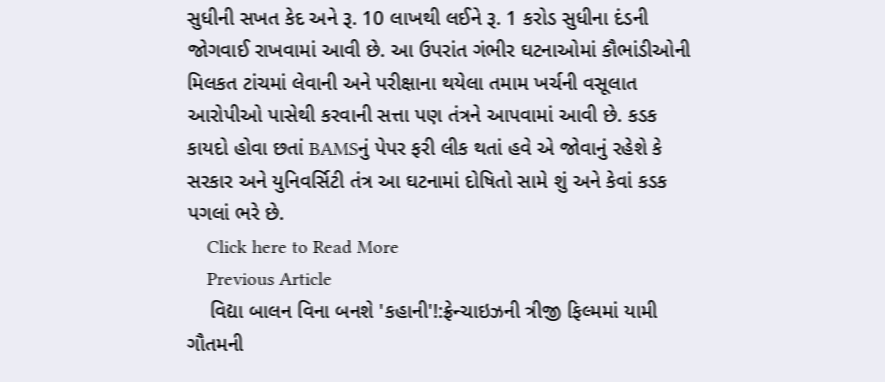સુધીની સખત કેદ અને રૂ. 10 લાખથી લઈને રૂ. 1 કરોડ સુધીના દંડની જોગવાઈ રાખવામાં આવી છે. આ ઉપરાંત ગંભીર ઘટનાઓમાં કૌભાંડીઓની મિલકત ટાંચમાં લેવાની અને પરીક્ષાના થયેલા તમામ ખર્ચની વસૂલાત આરોપીઓ પાસેથી કરવાની સત્તા પણ તંત્રને આપવામાં આવી છે. કડક કાયદો હોવા છતાં BAMSનું પેપર ફરી લીક થતાં હવે એ જોવાનું રહેશે કે સરકાર અને યુનિવર્સિટી તંત્ર આ ઘટનામાં દોષિતો સામે શું અને કેવાં કડક પગલાં ભરે છે.
    Click here to Read More
    Previous Article
    વિદ્યા બાલન વિના બનશે 'કહાની'!:ફ્રેન્ચાઇઝની ત્રીજી ફિલ્મમાં યામી ગૌતમની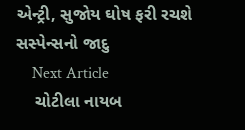એન્ટ્રી, સુજોય ઘોષ ફરી રચશે સસ્પેન્સનો જાદુ
    Next Article
    ચોટીલા નાયબ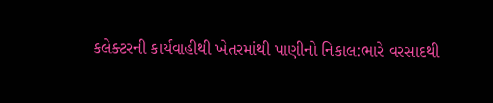કલેક્ટરની કાર્યવાહીથી ખેતરમાંથી પાણીનો નિકાલ:ભારે વરસાદથી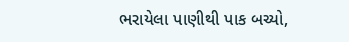ભરાયેલા પાણીથી પાક બચ્યો,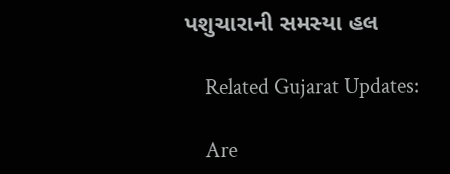પશુચારાની સમસ્યા હલ

    Related Gujarat Updates:

    Are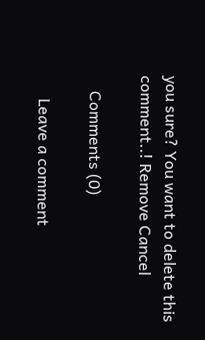you sure? You want to delete this comment..! Remove Cancel

    Comments (0)

      Leave a comment